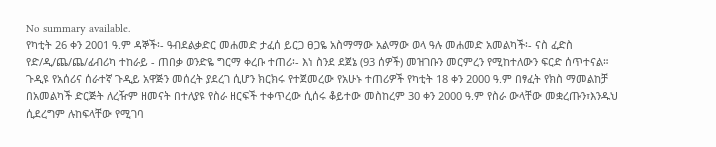No summary available.
የካቲት 26 ቀን 2001 ዓ.ም ዳኞች፡- ዓብደልቃድር መሐመድ ታፈሰ ይርጋ ፀጋዬ አስማማው አልማው ወላ ዓሉ መሐመድ አመልካች፡- ናስ ፈድስ የድ/ዲ/ጨ/ጨ/ፊብሪካ ተከራይ - ጠበቃ ወንድዬ ግርማ ቀረቡ ተጠሪ፡- እነ ስንደ ደጀኔ (93 ሰዎች) መዝገቡን መርምረን የሚከተለውን ፍርድ ሰጥተናል።
ጉዲዩ የአሰሪና ሰራተኛ ጉዲይ አዋጅን መሰረት ያደረገ ሲሆን ክርክሩ የተጀመረው የአሁኑ ተጠሪዎች የካቲት 18 ቀን 2000 ዓ.ም በፃፈት የክስ ማመልከቻ በአመልካች ድርጅት ለረዥም ዘመናት በተለያዩ የስራ ዘርፍች ተቀጥረው ሲሰሩ ቆይተው መስከረም 30 ቀን 2000 ዓ.ም የስራ ውላቸው መቋረጡን፣እንዱህ ሲደረግም ሉከፍላቸው የሚገባ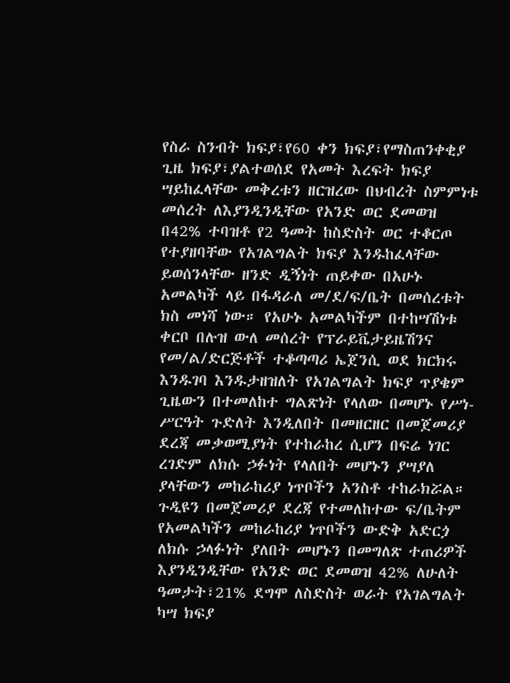የስራ ስንብት ክፍያ፣የ60 ቀን ክፍያ፣የማስጠንቀቂያ ጊዜ ክፍያ፣ያልተወሰደ የአመት እረፍት ክፍያ ሣይከፈላቸው መቅረቱን ዘርዝረው በህብረት ስምምነቱ መሰረት ለእያንዲንዲቸው የአንድ ወር ደመወዝ በ42% ተባዝቶ የ2 ዓመት ከስድስት ወር ተቆርጦ የተያዘባቸው የአገልግልት ክፍያ እንዱከፈላቸው ይወሰንላቸው ዘንድ ዲኝነት ጠይቀው በአሁኑ አመልካች ላይ በፋዳራለ መ/ደ/ፍ/ቤት በመሰረቱት ክስ መነሻ ነው። የአሁኑ አመልካችም በተከሣሽነቱ ቀርቦ በሉዝ ውለ መሰረት የፕራይቬታይዜሽንና የመ/ል/ድርጅቶች ተቆጣጣሪ ኤጀንሲ ወደ ክርክሩ እንዱገባ እንዱታዘዝለት የአገልግልት ክፍያ ጥያቄም ጊዜውን በተመለከተ ግልጽነት የላለው በመሆኑ የሥነ-ሥርዓት ጉድለት እንዲለበት በመዘርዘር በመጀመሪያ ደረጃ መቃወሚያነት የተከራከረ ሲሆን በፍሬ ነገር ረገድም ለክሱ ኃፉነት የላለበት መሆኑን ያሣያለ ያላቸውን መከራከሪያ ነጥቦችን አንስቶ ተከራክሯል። ጉዲዩን በመጀመሪያ ደረጃ የተመለከተው ፍ/ቤትም የአመልካችን መከራከሪያ ነጥቦችን ውድቅ አድርጏ ለክሱ ኃላፉነት ያለበት መሆኑን በመግለጽ ተጠሪዎች እያንዲንዲቸው የአንድ ወር ደመወዝ 42% ለሁለት ዓመታት፣21% ደግሞ ለስድስት ወራት የአገልግልት ካሣ ክፍያ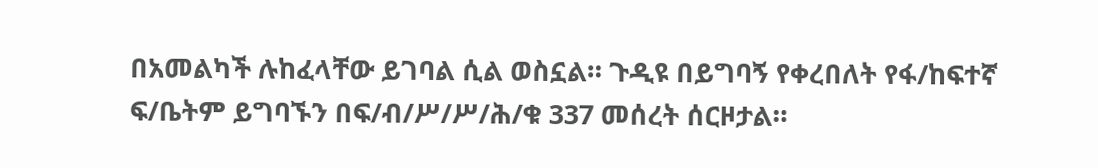በአመልካች ሉከፈላቸው ይገባል ሲል ወስኗል። ጉዲዩ በይግባኝ የቀረበለት የፋ/ከፍተኛ ፍ/ቤትም ይግባኙን በፍ/ብ/ሥ/ሥ/ሕ/ቁ 337 መሰረት ሰርዞታል።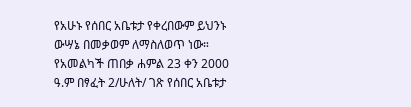የአሁኑ የሰበር አቤቱታ የቀረበውም ይህንኑ ውሣኔ በመቃወም ለማስለወጥ ነው።
የአመልካች ጠበቃ ሐምል 23 ቀን 2000 ዓ.ም በፃፈት 2/ሁለት/ ገጽ የሰበር አቤቱታ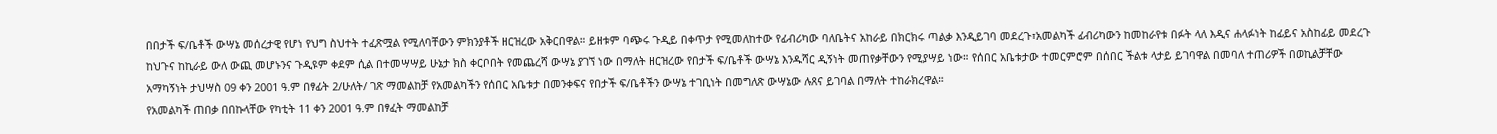በበታች ፍ/ቤቶች ውሣኔ መሰረታዊ የሆነ የህግ ስህተት ተፈጽሟል የሚለባቸውን ምክንያቶች ዘርዝረው አቅርበዋል። ይዘቱም ባጭሩ ጉዲይ በቀጥታ የሚመለከተው የፊብሪካው ባለቤትና አከራይ በክርክሩ ጣልቃ እንዲይገባ መደረጉ፣አመልካች ፊብሪካውን ከመከራየቱ በፉት ላለ እዲና ሐላፉነት ከፊይና አስከፊይ መደረጉ ከህጉና ከኪራይ ውለ ውጪ መሆኑንና ጉዲዩም ቀደም ሲል በተመሣሣይ ሁኔታ ክስ ቀርቦበት የመጨረሻ ውሣኔ ያገኘ ነው በማለት ዘርዝረው የበታች ፍ/ቤቶች ውሣኔ እንዱሻር ዲኝነት መጠየቃቸውን የሚያሣይ ነው። የሰበር አቤቱታው ተመርምሮም በሰበር ችልቱ ላታይ ይገባዋል በመባለ ተጠሪዎች በወኪልቻቸው አማካኝነት ታህሣስ 09 ቀን 2001 ዓ.ም በፃፊት 2/ሁለት/ ገጽ ማመልከቻ የአመልካችን የሰበር አቤቱታ በመንቀፍና የበታች ፍ/ቤቶችን ውሣኔ ተገቢነት በመግለጽ ውሣኔው ሉጸና ይገባል በማለት ተከራክረዋል።
የአመልካች ጠበቃ በበኩላቸው የካቲት 11 ቀን 2001 ዓ.ም በፃፈት ማመልከቻ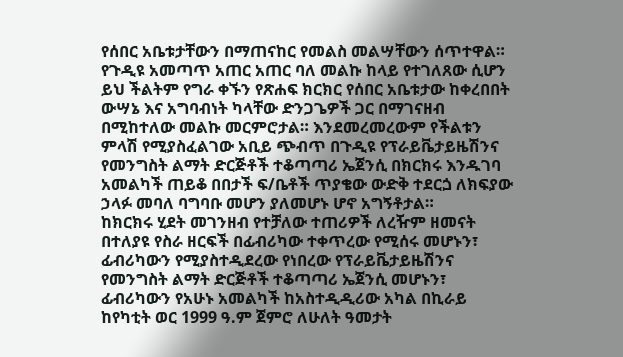የሰበር አቤቱታቸውን በማጠናከር የመልስ መልሣቸውን ሰጥተዋል።
የጉዲዩ አመጣጥ አጠር አጠር ባለ መልኩ ከላይ የተገለጸው ሲሆን ይህ ችልትም የግራ ቀኙን የጽሐፍ ክርክር የሰበር አቤቱታው ከቀረበበት ውሣኔ እና አግባብነት ካላቸው ድንጋጌዎች ጋር በማገናዘብ በሚከተለው መልኩ መርምሮታል። እንደመረመረውም የችልቱን ምላሽ የሚያስፈልገው አቢይ ጭብጥ በጉዲዩ የፕራይቬታይዜሽንና የመንግስት ልማት ድርጅቶች ተቆጣጣሪ ኤጀንሲ በክርክሩ እንዱገባ አመልካች ጠይቆ በበታች ፍ/ቤቶች ጥያቄው ውድቅ ተደርጏ ለክፍያው ኃላፉ መባለ ባግባቡ መሆን ያለመሆኑ ሆኖ አግኝቶታል።
ከክርክሩ ሂደት መገንዘብ የተቻለው ተጠሪዎች ለረዥም ዘመናት በተለያዩ የስራ ዘርፍች በፊብሪካው ተቀጥረው የሚሰሩ መሆኑን፣ ፊብሪካውን የሚያስተዲደረው የነበረው የፕራይቬታይዜሽንና የመንግስት ልማት ድርጅቶች ተቆጣጣሪ ኤጀንሲ መሆኑን፣ ፊብሪካውን የአሁኑ አመልካች ከአስተዲዲሪው አካል በኪራይ ከየካቲት ወር 1999 ዓ.ም ጀምሮ ለሁለት ዓመታት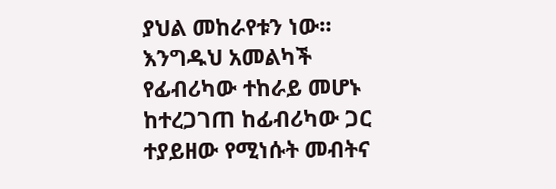ያህል መከራየቱን ነው። እንግዱህ አመልካች የፊብሪካው ተከራይ መሆኑ ከተረጋገጠ ከፊብሪካው ጋር ተያይዘው የሚነሱት መብትና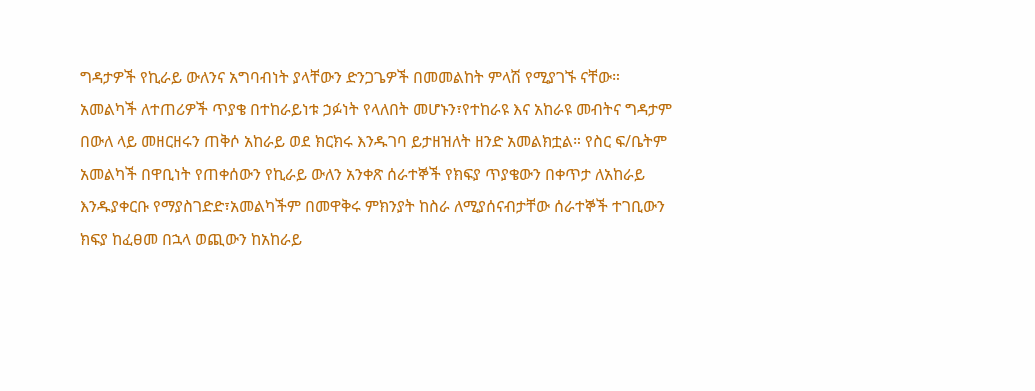ግዳታዎች የኪራይ ውለንና አግባብነት ያላቸውን ድንጋጌዎች በመመልከት ምላሽ የሚያገኙ ናቸው።
አመልካች ለተጠሪዎች ጥያቄ በተከራይነቱ ኃፉነት የላለበት መሆኑን፣የተከራዩ እና አከራዩ መብትና ግዳታም በውለ ላይ መዘርዘሩን ጠቅሶ አከራይ ወደ ክርክሩ እንዱገባ ይታዘዝለት ዘንድ አመልክቷል። የስር ፍ/ቤትም አመልካች በዋቢነት የጠቀሰውን የኪራይ ውለን አንቀጽ ሰራተኞች የክፍያ ጥያቄውን በቀጥታ ለአከራይ እንዱያቀርቡ የማያስገድድ፣አመልካችም በመዋቅሩ ምክንያት ከስራ ለሚያሰናብታቸው ሰራተኞች ተገቢውን ክፍያ ከፈፀመ በኋላ ወጪውን ከአከራይ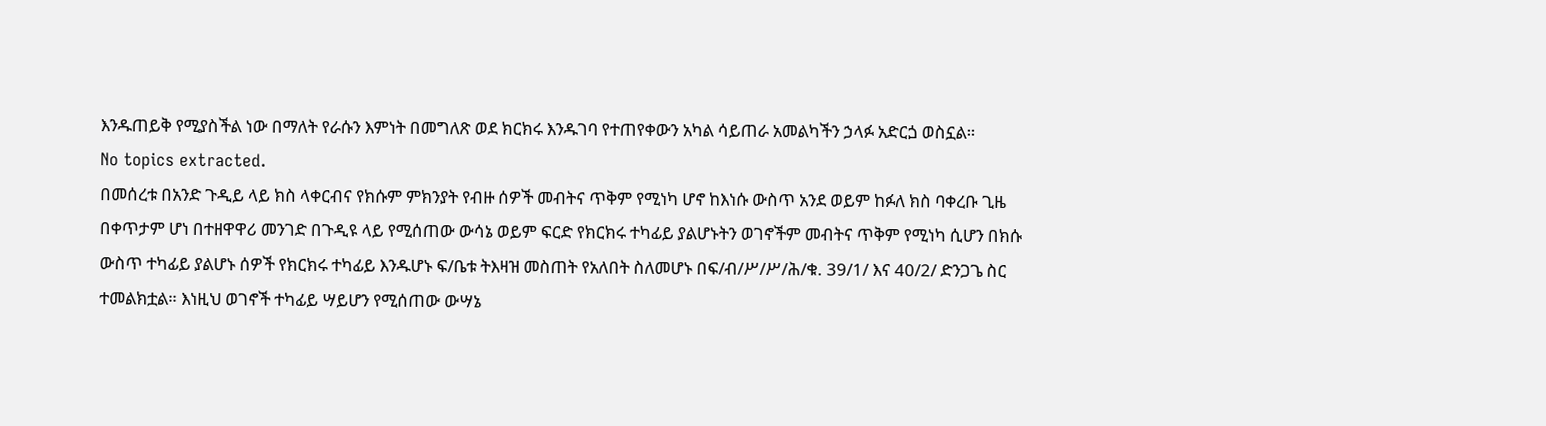እንዱጠይቅ የሚያስችል ነው በማለት የራሱን እምነት በመግለጽ ወደ ክርክሩ እንዱገባ የተጠየቀውን አካል ሳይጠራ አመልካችን ኃላፉ አድርጏ ወስኗል።
No topics extracted.
በመሰረቱ በአንድ ጉዲይ ላይ ክስ ላቀርብና የክሱም ምክንያት የብዙ ሰዎች መብትና ጥቅም የሚነካ ሆኖ ከእነሱ ውስጥ አንደ ወይም ከፉለ ክስ ባቀረቡ ጊዜ በቀጥታም ሆነ በተዘዋዋሪ መንገድ በጉዲዩ ላይ የሚሰጠው ውሳኔ ወይም ፍርድ የክርክሩ ተካፊይ ያልሆኑትን ወገኖችም መብትና ጥቅም የሚነካ ሲሆን በክሱ ውስጥ ተካፊይ ያልሆኑ ሰዎች የክርክሩ ተካፊይ እንዱሆኑ ፍ/ቤቱ ትእዛዝ መስጠት የአለበት ስለመሆኑ በፍ/ብ/ሥ/ሥ/ሕ/ቁ. 39/1/ እና 40/2/ ድንጋጌ ስር ተመልክቷል። እነዚህ ወገኖች ተካፊይ ሣይሆን የሚሰጠው ውሣኔ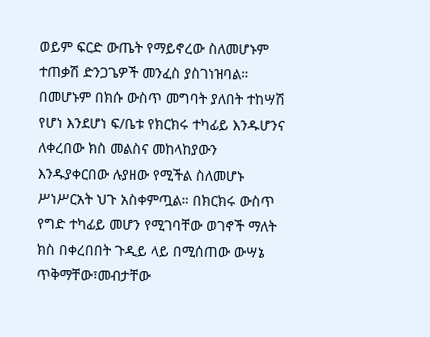ወይም ፍርድ ውጤት የማይኖረው ስለመሆኑም ተጠቃሽ ድንጋጌዎች መንፈስ ያስገነዝባል። በመሆኑም በክሱ ውስጥ መግባት ያለበት ተከሣሽ የሆነ እንደሆነ ፍ/ቤቱ የክርክሩ ተካፊይ እንዱሆንና ለቀረበው ክስ መልስና መከላከያውን እንዱያቀርበው ሉያዘው የሚችል ስለመሆኑ ሥነሥርአት ህጉ አስቀምጧል። በክርክሩ ውስጥ የግድ ተካፊይ መሆን የሚገባቸው ወገኖች ማለት ክስ በቀረበበት ጉዲይ ላይ በሚሰጠው ውሣኔ ጥቅማቸው፣መብታቸው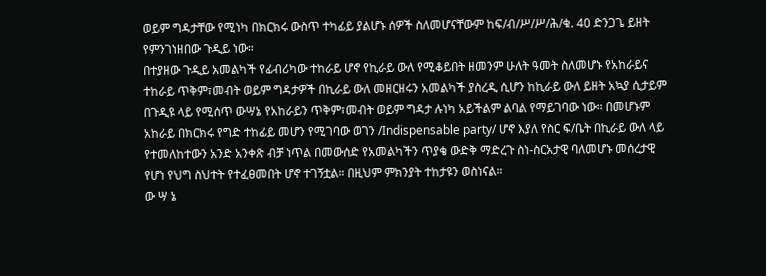ወይም ግዳታቸው የሚነካ በክርክሩ ውስጥ ተካፊይ ያልሆኑ ሰዎች ስለመሆናቸውም ከፍ/ብ/ሥ/ሥ/ሕ/ቁ. 40 ድንጋጌ ይዘት የምንገነዘበው ጉዲይ ነው።
በተያዘው ጉዲይ አመልካች የፊብሪካው ተከራይ ሆኖ የኪራይ ውለ የሚቆይበት ዘመንም ሁለት ዓመት ስለመሆኑ የአከራይና ተከራይ ጥቅም፣መብት ወይም ግዳታዎች በኪራይ ውለ መዘርዘሩን አመልካች ያስረዲ ሲሆን ከኪራይ ውለ ይዘት አኳያ ሲታይም በጉዲዩ ላይ የሚሰጥ ውሣኔ የአከራይን ጥቅም፣መብት ወይም ግዳታ ሉነካ አይችልም ልባል የማይገባው ነው። በመሆኑም አከራይ በክርክሩ የግድ ተከፊይ መሆን የሚገባው ወገን /Indispensable party/ ሆኖ እያለ የስር ፍ/ቤት በኪራይ ውለ ላይ የተመለከተውን አንድ አንቀጽ ብቻ ነጥል በመውሰድ የአመልካችን ጥያቄ ውድቅ ማድረጉ ስነ-ስርአታዊ ባለመሆኑ መሰረታዊ የሆነ የህግ ስህተት የተፈፀመበት ሆኖ ተገኝቷል። በዚህም ምክንያት ተከታዩን ወስነናል።
ው ሣ ኔ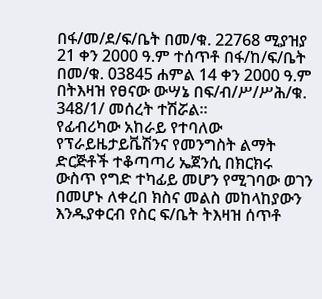በፋ/መ/ደ/ፍ/ቤት በመ/ቁ. 22768 ሚያዝያ 21 ቀን 2000 ዓ.ም ተሰጥቶ በፋ/ከ/ፍ/ቤት በመ/ቁ. 03845 ሐምል 14 ቀን 2000 ዓ.ም በትእዛዝ የፀናው ውሣኔ በፍ/ብ/ሥ/ሥሕ/ቁ. 348/1/ መሰረት ተሽሯል።
የፊብሪካው አከራይ የተባለው የፕራይዜታይቬሽንና የመንግስት ልማት ድርጅቶች ተቆጣጣሪ ኤጀንሲ በክርክሩ ውስጥ የግድ ተካፊይ መሆን የሚገባው ወገን በመሆኑ ለቀረበ ክስና መልስ መከላከያውን እንዱያቀርብ የስር ፍ/ቤት ትእዛዝ ሰጥቶ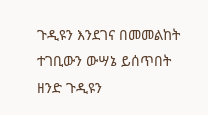ጉዲዩን እንደገና በመመልከት ተገቢውን ውሣኔ ይሰጥበት ዘንድ ጉዲዩን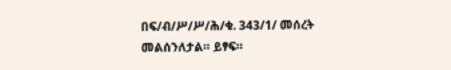በፍ/ብ/ሥ/ሥ/ሕ/ቁ. 343/1/ መሰረት መልሰንለታል። ይፃፍ።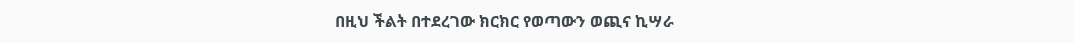በዚህ ችልት በተደረገው ክርክር የወጣውን ወጪና ኪሣራ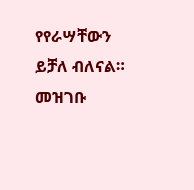የየራሣቸውን ይቻለ ብለናል።
መዝገቡ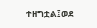ተዘግቷል፤ወደ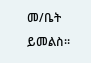መ/ቤት ይመልስ።